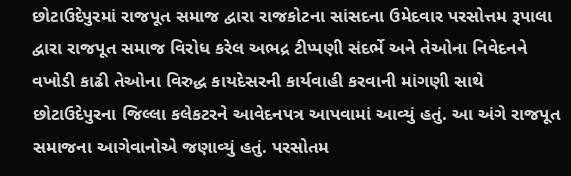છોટાઉદેપુરમાં રાજપૂત સમાજ દ્વારા રાજકોટના સાંસદના ઉમેદવાર પરસોત્તમ રૂપાલા દ્વારા રાજપૂત સમાજ વિરોધ કરેલ અભદ્ર ટીપ્પણી સંદર્ભે અને તેઓના નિવેદનને વખોડી કાઢી તેઓના વિરુદ્ધ કાયદેસરની કાર્યવાહી કરવાની માંગણી સાથે છોટાઉદેપુરના જિલ્લા કલેકટરને આવેદનપત્ર આપવામાં આવ્યું હતું. આ અંગે રાજપૂત સમાજના આગેવાનોએ જણાવ્યું હતું. પરસોતમ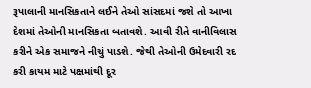રૂપાલાની માનસિકતાને લઈને તેઓ સાંસદમાં જશે તો આખા દેશમાં તેઓની માનસિકતા બતાવશે. આવી રીતે વાનીવિલાસ કરીને એક સમાજને નીચું પાડશે. જેથી તેઓની ઉમેદવારી રદ કરી કાયમ માટે પક્ષમાંથી દૂર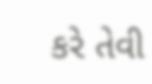કરે તેવી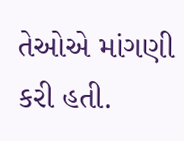તેઓએ માંગણી કરી હતી.